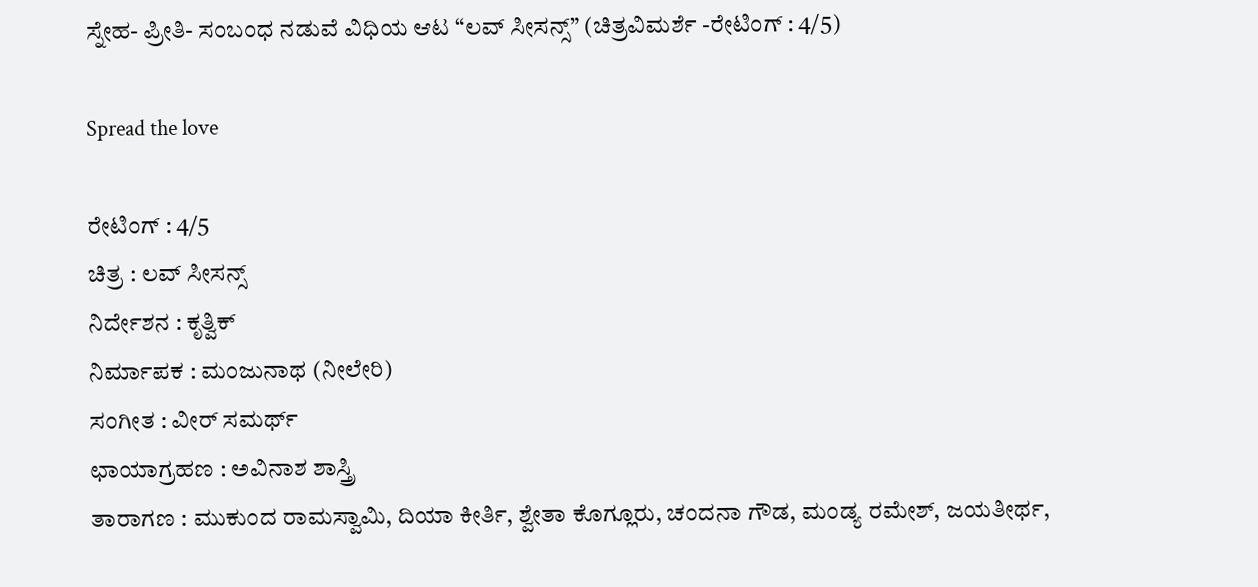ಸ್ನೇಹ- ಪ್ರೀತಿ- ಸಂಬಂಧ ನಡುವೆ ವಿಧಿಯ ಆಟ “ಲವ್ ಸೀಸನ್ಸ್” (ಚಿತ್ರವಿಮರ್ಶೆ -ರೇಟಿಂಗ್ : 4/5)

Spread the love

ರೇಟಿಂಗ್ : 4/5
ಚಿತ್ರ : ಲವ್ ಸೀಸನ್ಸ್
ನಿರ್ದೇಶನ : ಕೃತ್ವಿಕ್
ನಿರ್ಮಾಪಕ : ಮಂಜುನಾಥ (ನೀಲೇರಿ)
ಸಂಗೀತ : ವೀರ್ ಸಮರ್ಥ್
ಛಾಯಾಗ್ರಹಣ : ಅವಿನಾಶ ಶಾಸ್ತ್ರಿ
ತಾರಾಗಣ : ಮುಕುಂದ ರಾಮಸ್ವಾಮಿ, ದಿಯಾ ಕೀರ್ತಿ, ಶ್ವೇತಾ ಕೊಗ್ಲೂರು, ಚಂದನಾ ಗೌಡ, ಮಂಡ್ಯ ರಮೇಶ್, ಜಯತೀರ್ಥ,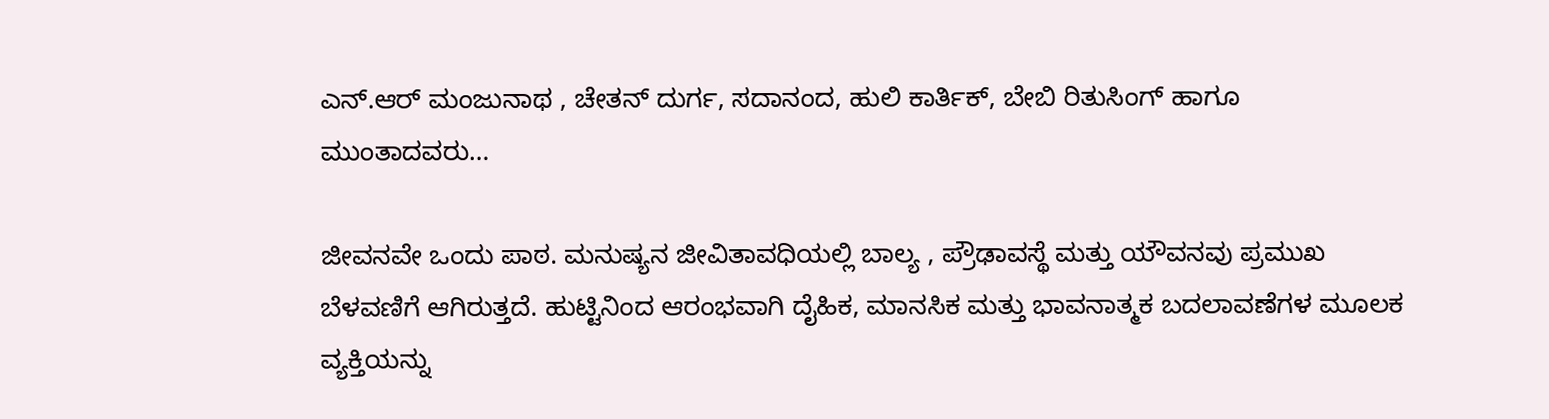ಎನ್.ಆರ್ ಮಂಜುನಾಥ , ಚೇತನ್ ದುರ್ಗ, ಸದಾನಂದ, ಹುಲಿ ಕಾರ್ತಿಕ್, ಬೇಬಿ ರಿತುಸಿಂಗ್ ಹಾಗೂ ಮುಂತಾದವರು…

ಜೀವನವೇ ಒಂದು ಪಾಠ. ಮನುಷ್ಯನ ಜೀವಿತಾವಧಿಯಲ್ಲಿ ಬಾಲ್ಯ , ಪ್ರೌಢಾವಸ್ಥೆ ಮತ್ತು ಯೌವನವು ಪ್ರಮುಖ ಬೆಳವಣಿಗೆ ಆಗಿರುತ್ತದೆ. ಹುಟ್ಟಿನಿಂದ ಆರಂಭವಾಗಿ ದೈಹಿಕ, ಮಾನಸಿಕ ಮತ್ತು ಭಾವನಾತ್ಮಕ ಬದಲಾವಣೆಗಳ ಮೂಲಕ ವ್ಯಕ್ತಿಯನ್ನು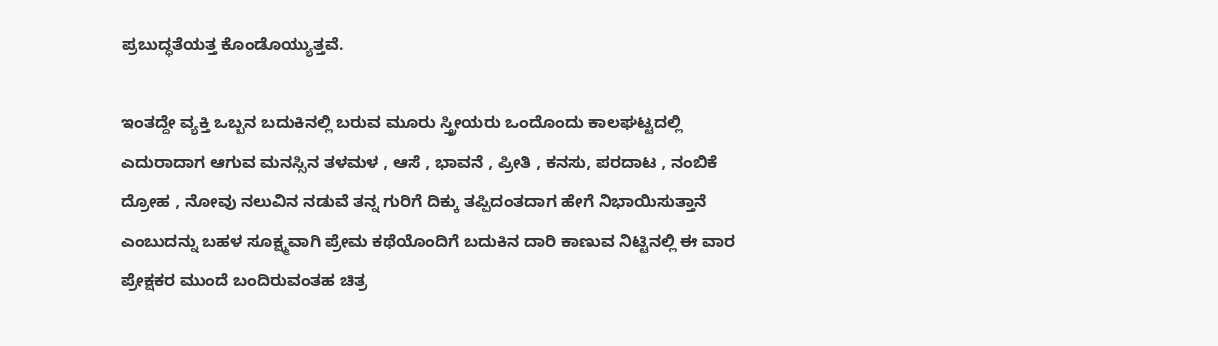ಪ್ರಬುದ್ಧತೆಯತ್ತ ಕೊಂಡೊಯ್ಯುತ್ತವೆ.

ಇಂತದ್ದೇ ವ್ಯಕ್ತಿ ಒಬ್ಬನ ಬದುಕಿನಲ್ಲಿ ಬರುವ ಮೂರು ಸ್ತ್ರೀಯರು ಒಂದೊಂದು ಕಾಲಘಟ್ಟದಲ್ಲಿ ಎದುರಾದಾಗ ಆಗುವ ಮನಸ್ಸಿನ ತಳಮಳ , ಆಸೆ , ಭಾವನೆ , ಪ್ರೀತಿ , ಕನಸು, ಪರದಾಟ , ನಂಬಿಕೆ ದ್ರೋಹ , ನೋವು ನಲುವಿನ ನಡುವೆ ತನ್ನ ಗುರಿಗೆ ದಿಕ್ಕು ತಪ್ಪಿದಂತದಾಗ ಹೇಗೆ ನಿಭಾಯಿಸುತ್ತಾನೆ ಎಂಬುದನ್ನು ಬಹಳ ಸೂಕ್ಷ್ಮವಾಗಿ ಪ್ರೇಮ ಕಥೆಯೊಂದಿಗೆ ಬದುಕಿನ ದಾರಿ ಕಾಣುವ ನಿಟ್ಟಿನಲ್ಲಿ ಈ ವಾರ ಪ್ರೇಕ್ಷಕರ ಮುಂದೆ ಬಂದಿರುವಂತಹ ಚಿತ್ರ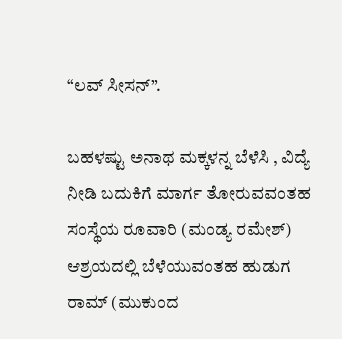“ಲವ್ ಸೀಸನ್”.

ಬಹಳಷ್ಟು ಅನಾಥ ಮಕ್ಕಳನ್ನ ಬೆಳೆಸಿ , ವಿದ್ಯೆ ನೀಡಿ ಬದುಕಿಗೆ ಮಾರ್ಗ ತೋರುವವಂತಹ ಸಂಸ್ಥೆಯ ರೂವಾರಿ (ಮಂಡ್ಯ ರಮೇಶ್) ಆಶ್ರಯದಲ್ಲಿ ಬೆಳೆಯುವಂತಹ ಹುಡುಗ ರಾಮ್ (ಮುಕುಂದ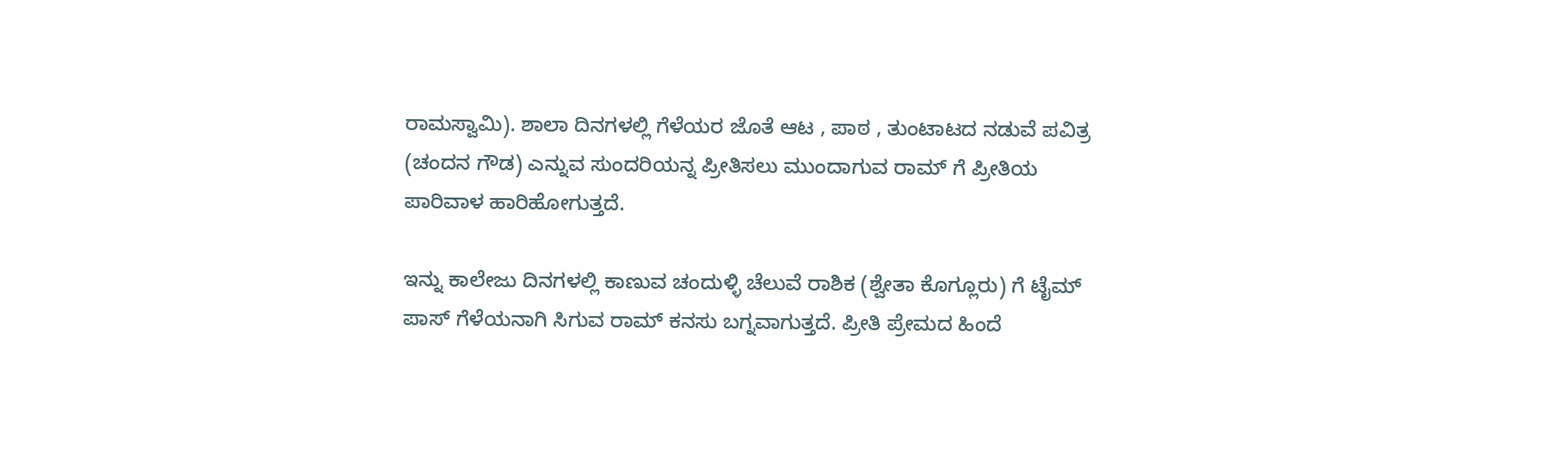ರಾಮಸ್ವಾಮಿ). ಶಾಲಾ ದಿನಗಳಲ್ಲಿ ಗೆಳೆಯರ ಜೊತೆ ಆಟ , ಪಾಠ , ತುಂಟಾಟದ ನಡುವೆ ಪವಿತ್ರ (ಚಂದನ ಗೌಡ) ಎನ್ನುವ ಸುಂದರಿಯನ್ನ ಪ್ರೀತಿಸಲು ಮುಂದಾಗುವ ರಾಮ್ ಗೆ ಪ್ರೀತಿಯ ಪಾರಿವಾಳ ಹಾರಿಹೋಗುತ್ತದೆ.

ಇನ್ನು ಕಾಲೇಜು ದಿನಗಳಲ್ಲಿ ಕಾಣುವ ಚಂದುಳ್ಳಿ ಚೆಲುವೆ ರಾಶಿಕ (ಶ್ವೇತಾ ಕೊಗ್ಲೂರು) ಗೆ ಟೈಮ್ ಪಾಸ್ ಗೆಳೆಯನಾಗಿ ಸಿಗುವ ರಾಮ್ ಕನಸು ಬಗ್ನವಾಗುತ್ತದೆ. ಪ್ರೀತಿ ಪ್ರೇಮದ ಹಿಂದೆ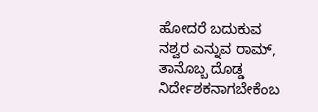ಹೋದರೆ ಬದುಕುವ ನಶ್ವರ ಎನ್ನುವ ರಾಮ್, ತಾನೊಬ್ಬ ದೊಡ್ಡ ನಿರ್ದೇಶಕನಾಗಬೇಕೆಂಬ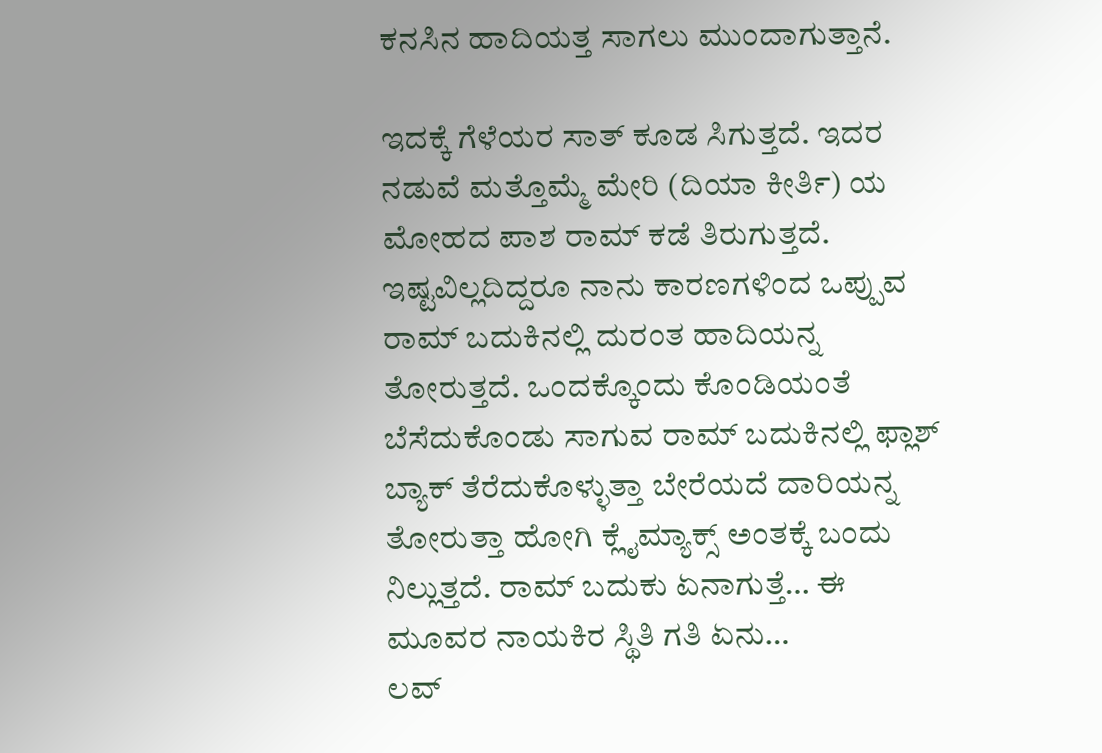ಕನಸಿನ ಹಾದಿಯತ್ತ ಸಾಗಲು ಮುಂದಾಗುತ್ತಾನೆ.

ಇದಕ್ಕೆ ಗೆಳೆಯರ ಸಾತ್ ಕೂಡ ಸಿಗುತ್ತದೆ. ಇದರ ನಡುವೆ ಮತ್ತೊಮ್ಮೆ ಮೇರಿ (ದಿಯಾ ಕೀರ್ತಿ) ಯ ಮೋಹದ ಪಾಶ ರಾಮ್ ಕಡೆ ತಿರುಗುತ್ತದೆ. ಇಷ್ಟವಿಲ್ಲದಿದ್ದರೂ ನಾನು ಕಾರಣಗಳಿಂದ ಒಪ್ಪುವ ರಾಮ್ ಬದುಕಿನಲ್ಲಿ ದುರಂತ ಹಾದಿಯನ್ನ ತೋರುತ್ತದೆ. ಒಂದಕ್ಕೊಂದು ಕೊಂಡಿಯಂತೆ ಬೆಸೆದುಕೊಂಡು ಸಾಗುವ ರಾಮ್ ಬದುಕಿನಲ್ಲಿ ಫ್ಲಾಶ್ ಬ್ಯಾಕ್ ತೆರೆದುಕೊಳ್ಳುತ್ತಾ ಬೇರೆಯದೆ ದಾರಿಯನ್ನ ತೋರುತ್ತಾ ಹೋಗಿ ಕ್ಲೈಮ್ಯಾಕ್ಸ್ ಅಂತಕ್ಕೆ ಬಂದು ನಿಲ್ಲುತ್ತದೆ. ರಾಮ್ ಬದುಕು ಏನಾಗುತ್ತೆ… ಈ ಮೂವರ ನಾಯಕಿರ ಸ್ಥಿತಿ ಗತಿ ಏನು…
ಲವ್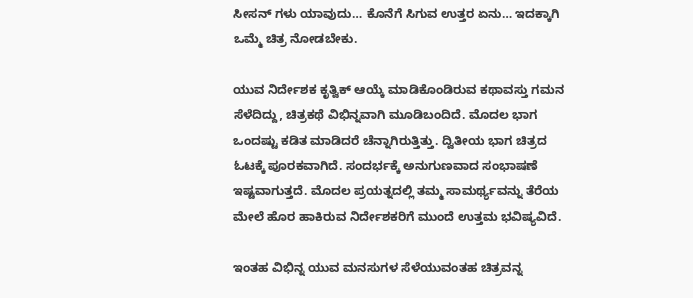ಸೀಸನ್ ಗಳು ಯಾವುದು… ಕೊನೆಗೆ ಸಿಗುವ ಉತ್ತರ ಏನು… ಇದಕ್ಕಾಗಿ ಒಮ್ಮೆ ಚಿತ್ರ ನೋಡಬೇಕು.

ಯುವ ನಿರ್ದೇಶಕ ಕೃತ್ವಿಕ್ ಆಯ್ಕೆ ಮಾಡಿಕೊಂಡಿರುವ ಕಥಾವಸ್ತು ಗಮನ ಸೆಳೆದಿದ್ದು, ಚಿತ್ರಕಥೆ ವಿಭಿನ್ನವಾಗಿ ಮೂಡಿಬಂದಿದೆ. ಮೊದಲ ಭಾಗ ಒಂದಷ್ಟು ಕಡಿತ ಮಾಡಿದರೆ ಚೆನ್ನಾಗಿರುತ್ತಿತ್ತು. ದ್ವಿತೀಯ ಭಾಗ ಚಿತ್ರದ ಓಟಕ್ಕೆ ಪೂರಕವಾಗಿದೆ. ಸಂದರ್ಭಕ್ಕೆ ಅನುಗುಣವಾದ ಸಂಭಾಷಣೆ ಇಷ್ಟವಾಗುತ್ತದೆ. ಮೊದಲ ಪ್ರಯತ್ನದಲ್ಲಿ ತಮ್ಮ ಸಾಮರ್ಥ್ಯವನ್ನು ತೆರೆಯ ಮೇಲೆ ಹೊರ ಹಾಕಿರುವ ನಿರ್ದೇಶಕರಿಗೆ ಮುಂದೆ ಉತ್ತಮ ಭವಿಷ್ಯವಿದೆ.

ಇಂತಹ ವಿಭಿನ್ನ ಯುವ ಮನಸುಗಳ ಸೆಳೆಯುವಂತಹ ಚಿತ್ರವನ್ನ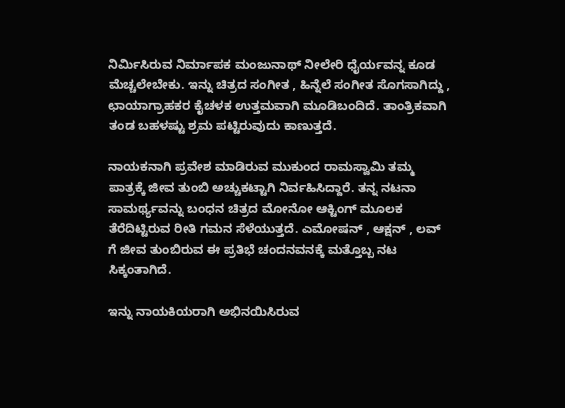ನಿರ್ಮಿಸಿರುವ ನಿರ್ಮಾಪಕ ಮಂಜುನಾಥ್ ನೀಲೇರಿ ಧೈರ್ಯವನ್ನ ಕೂಡ ಮೆಚ್ಚಲೇಬೇಕು. ಇನ್ನು ಚಿತ್ರದ ಸಂಗೀತ , ಹಿನ್ನೆಲೆ ಸಂಗೀತ ಸೊಗಸಾಗಿದ್ದು , ಛಾಯಾಗ್ರಾಹಕರ ಕೈಚಳಕ ಉತ್ತಮವಾಗಿ ಮೂಡಿಬಂದಿದೆ. ತಾಂತ್ರಿಕವಾಗಿ ತಂಡ ಬಹಳಷ್ಟು ಶ್ರಮ ಪಟ್ಟಿರುವುದು ಕಾಣುತ್ತದೆ.

ನಾಯಕನಾಗಿ ಪ್ರವೇಶ ಮಾಡಿರುವ ಮುಕುಂದ ರಾಮಸ್ವಾಮಿ ತಮ್ಮ ಪಾತ್ರಕ್ಕೆ ಜೀವ ತುಂಬಿ ಅಚ್ಚುಕಟ್ಟಾಗಿ ನಿರ್ವಹಿಸಿದ್ದಾರೆ. ತನ್ನ ನಟನಾ ಸಾಮರ್ಥ್ಯವನ್ನು ಬಂಧನ ಚಿತ್ರದ ಮೋನೋ ಆಕ್ಟಿಂಗ್ ಮೂಲಕ ತೆರೆದಿಟ್ಟಿರುವ ರೀತಿ ಗಮನ ಸೆಳೆಯುತ್ತದೆ. ಎಮೋಷನ್ , ಆಕ್ಷನ್ , ಲವ್ ಗೆ ಜೀವ ತುಂಬಿರುವ ಈ ಪ್ರತಿಭೆ ಚಂದನವನಕ್ಕೆ ಮತ್ತೊಬ್ಬ ನಟ ಸಿಕ್ಕಂತಾಗಿದೆ.

ಇನ್ನು ನಾಯಕಿಯರಾಗಿ ಅಭಿನಯಿಸಿರುವ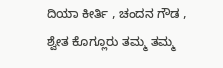ದಿಯಾ ಕೀರ್ತಿ , ಚಂದನ ಗೌಡ , ಶ್ವೇತ ಕೊಗ್ಲೂರು ತಮ್ಮ ತಮ್ಮ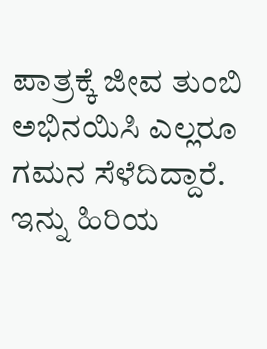ಪಾತ್ರಕ್ಕೆ ಜೀವ ತುಂಬಿ ಅಭಿನಯಿಸಿ ಎಲ್ಲರೂ ಗಮನ ಸೆಳೆದಿದ್ದಾರೆ. ಇನ್ನು ಹಿರಿಯ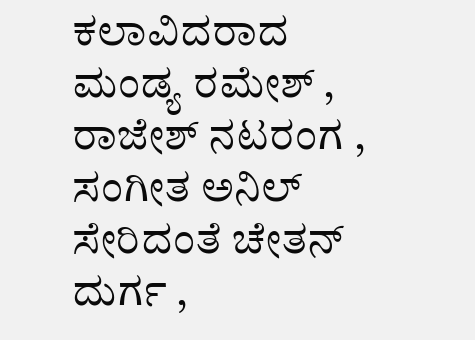ಕಲಾವಿದರಾದ ಮಂಡ್ಯ ರಮೇಶ್ , ರಾಜೇಶ್ ನಟರಂಗ , ಸಂಗೀತ ಅನಿಲ್ ಸೇರಿದಂತೆ ಚೇತನ್ ದುರ್ಗ ,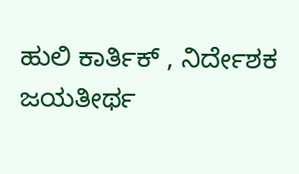ಹುಲಿ ಕಾರ್ತಿಕ್ , ನಿರ್ದೇಶಕ ಜಯತೀರ್ಥ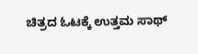ಚಿತ್ರದ ಓಟಕ್ಕೆ ಉತ್ತಮ ಸಾಥ್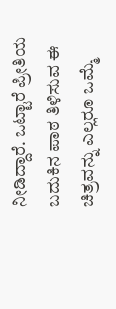ನೀಡಿದ್ದಾರೆ. ಒಟ್ಟಾರೆ ಪ್ರೀತಿಯ ಬದುಕಿನ ಪಾಠ ತಿಳಿಸುವ ಈ ಚಿತ್ರವನ್ನು ಎಲ್ಲರೂ ಒಮ್ಮೆ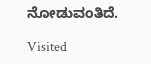ನೋಡುವಂತಿದೆ.

Visited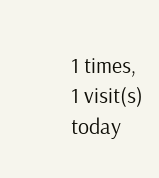1 times, 1 visit(s) today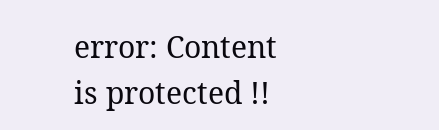error: Content is protected !!